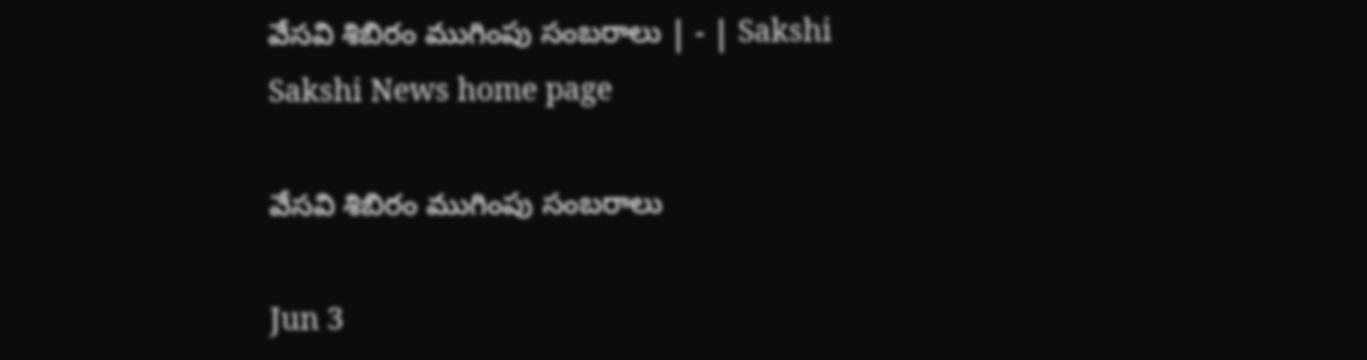వేసవి శిబిరం ముగింపు సంబరాలు | - | Sakshi
Sakshi News home page

వేసవి శిబిరం ముగింపు సంబరాలు

Jun 3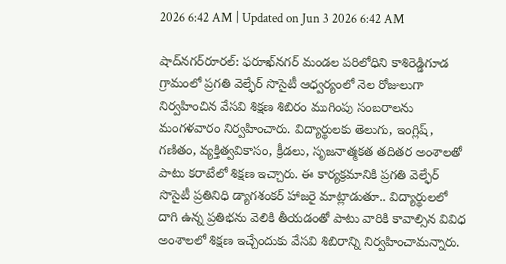2026 6:42 AM | Updated on Jun 3 2026 6:42 AM

షాద్‌నగర్‌రూరల్‌: ఫరూఖ్‌నగర్‌ మండల పరిలోధిని కాశిరెడ్డిగూడ గ్రామంలో ప్రగతి వెల్ఫేర్‌ సొసైటీ ఆధ్వర్యంలో నెల రోజులుగా నిర్వహించిన వేసవి శిక్షణ శిబిరం ముగింపు సంబరాలను మంగళవారం నిర్వహించారు. విద్యార్థులకు తెలుగు, ఇంగ్లిష్‌, గణితం, వ్యక్తిత్వవికాసం, క్రీడలు, సృజనాత్మకత తదితర అంశాలతో పాటు కరాటేలో శిక్షణ ఇచ్చారు. ఈ కార్యక్రమానికి ప్రగతి వెల్ఫేర్‌ సొసైటీ ప్రతినిధి డ్యాగశంకర్‌ హాజరై మాట్లాడుతూ.. విద్యార్థులలో దాగి ఉన్న ప్రతిభను వెలికి తీయడంతో పాటు వారికి కావాల్సిన వివిధ అంశాలలో శిక్షణ ఇచ్చేందుకు వేసవి శిబిరాన్ని నిర్వహించామన్నారు.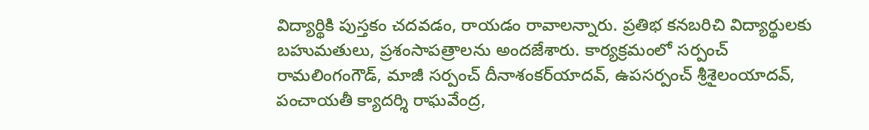విద్యార్థికి పుస్తకం చదవడం, రాయడం రావాలన్నారు. ప్రతిభ కనబరిచి విద్యార్థులకు బహుమతులు, ప్రశంసాపత్రాలను అందజేశారు. కార్యక్రమంలో సర్పంచ్‌ రామలింగంగౌడ్‌, మాజీ సర్పంచ్‌ దీనాశంకర్‌యాదవ్‌, ఉపసర్పంచ్‌ శ్రీశైలంయాదవ్‌, పంచాయతీ క్యాదర్శి రాఘవేంద్ర,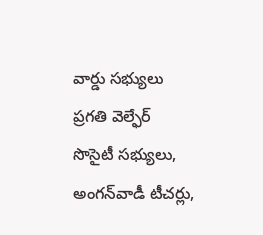వార్డు సభ్యులు ప్రగతి వెల్ఫేర్‌ సొసైటీ సభ్యులు, అంగన్‌వాడీ టీచర్లు,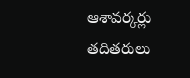ఆశావర్కర్లు తదితరులు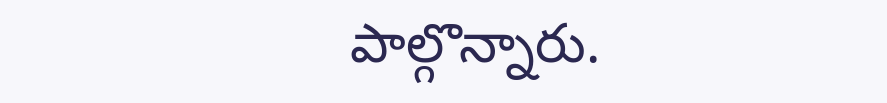పాల్గొన్నారు.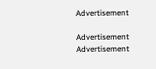Advertisement

Advertisement
Advertisement